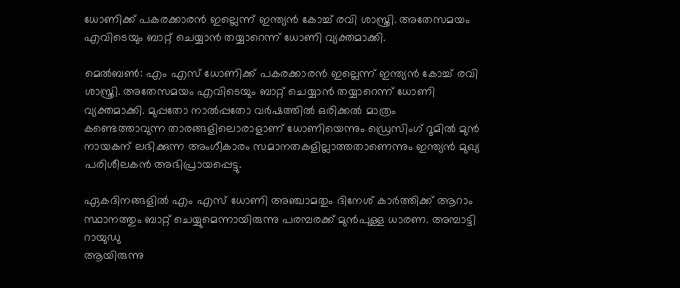ധോണിക്ക് പകരക്കാരന്‍ ഇല്ലെന്ന് ഇന്ത്യന്‍ കോച്ച് രവി ശാസ്ത്രി. അതേസമയം എവിടെയും ബാറ്റ് ചെയ്യാന്‍ തയ്യാറെന്ന് ധോണി വ്യക്തമാക്കി.

മെല്‍ബണ്‍: എം എസ് ധോണിക്ക് പകരക്കാരന്‍ ഇല്ലെന്ന് ഇന്ത്യന്‍ കോച്ച് രവി ശാസ്ത്രി. അതേസമയം എവിടെയും ബാറ്റ് ചെയ്യാന്‍ തയ്യാറെന്ന് ധോണി വ്യക്തമാക്കി. മുപ്പതോ നാൽപ്പതോ വര്‍ഷത്തില്‍ ഒരിക്കല്‍ മാത്രം കണ്ടെത്താവുന്ന താരങ്ങളിലൊരാളാണ് ധോണിയെന്നും ഡ്രെസിംഗ് റൂമിൽ മുന്‍ നായകന് ലഭിക്കുന്ന അംഗീകാരം സമാനതകളില്ലാത്തതാണെന്നും ഇന്ത്യന്‍ മുഖ്യ പരിശീലകന്‍ അഭിപ്രായപ്പെട്ടു.

ഏകദിനങ്ങളില്‍ എം എസ് ധോണി അഞ്ചാമതും ദിനേശ് കാര്‍ത്തിക്ക് ആറാം സ്ഥാനത്തും ബാറ്റ് ചെയ്യുമെന്നായിരുന്നു പരമ്പരക്ക് മുന്‍പുള്ള ധാരണ. അമ്പാട്ടി റായുഡു
ആയിരുന്നു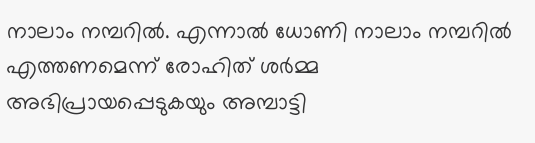നാലാം നമ്പറില്‍. എന്നാൽ ധോണി നാലാം നമ്പറില്‍ എത്തണമെന്ന് രോഹിത് ശര്‍മ്മ അഭിപ്രായപ്പെടുകയും അമ്പാട്ടി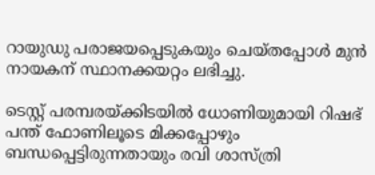റായുഡു പരാജയപ്പെടുകയും ചെയ്തപ്പോള്‍ മുന്‍ നായകന് സ്ഥാനക്കയറ്റം ലഭിച്ചു.

ടെസ്റ്റ് പരമ്പരയ്ക്കിടയിൽ ധോണിയുമായി റിഷഭ് പന്ത് ഫോണിലൂടെ മിക്കപ്പോഴും ബന്ധപ്പെട്ടിരുന്നതായും രവി ശാസ്ത്രി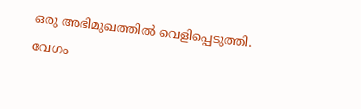ഒരു അഭിമുഖത്തില്‍ വെളിപ്പെടുത്തി. വേഗം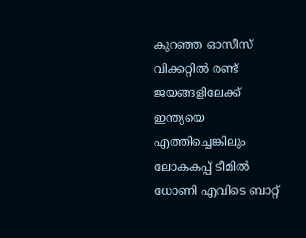കുറഞ്ഞ ഓസീസ് വിക്കറ്റില്‍ രണ്ട് ജയങ്ങളിലേക്ക് ഇന്ത്യയെ എത്തിച്ചെങ്കിലും ലോകകപ്പ് ടീമിൽ ധോണി എവിടെ ബാറ്റ്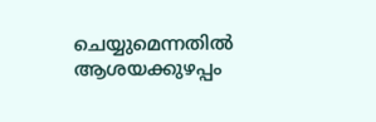ചെയ്യുമെന്നതിൽ ആശയക്കുഴപ്പം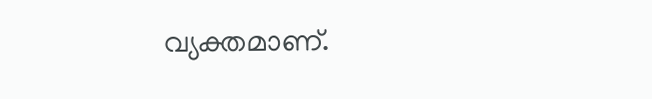വ്യക്തമാണ്.